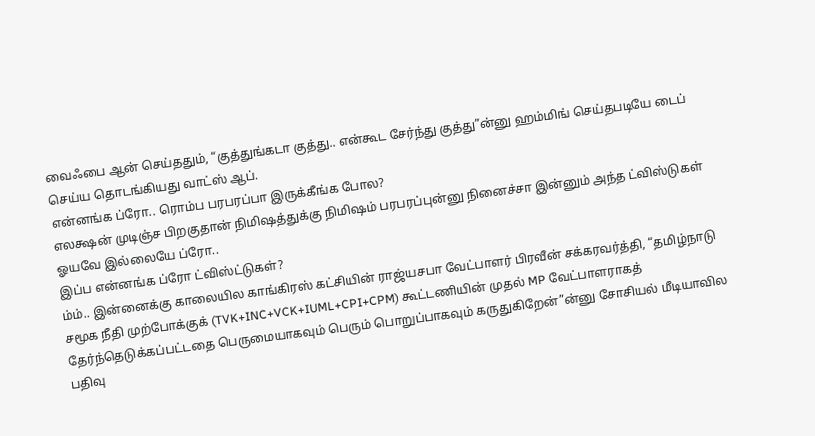வைஃபை ஆன் செய்ததும், “குத்துங்கடா குத்து.. என்கூட சேர்ந்து குத்து”ன்னு ஹம்மிங் செய்தபடியே டைப் செய்ய தொடங்கியது வாட்ஸ் ஆப்.
என்னங்க ப்ரோ.. ரொம்ப பரபரப்பா இருக்கீங்க போல?
எலக்ஷன் முடிஞ்ச பிறகுதான் நிமிஷத்துக்கு நிமிஷம் பரபரப்புன்னு நினைச்சா இன்னும் அந்த ட்விஸ்டுகள் ஓயவே இல்லையே ப்ரோ..
இப்ப என்னங்க ப்ரோ ட்விஸ்ட்டுகள்?
ம்ம்.. இன்னைக்கு காலையில காங்கிரஸ் கட்சியின் ராஜ்யசபா வேட்பாளர் பிரவீன் சக்கரவர்த்தி, “தமிழ்நாடு சமூக நீதி முற்போக்குக் (TVK+INC+VCK+IUML+CPI+CPM) கூட்டணியின் முதல் MP வேட்பாளராகத் தேர்ந்தெடுக்கப்பட்டதை பெருமையாகவும் பெரும் பொறுப்பாகவும் கருதுகிறேன்”ன்னு சோசியல் மீடியாவில பதிவு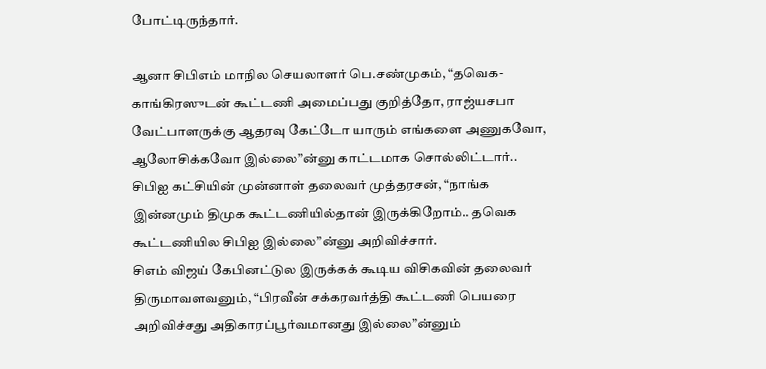போட்டிருந்தார்.

ஆனா சிபிஎம் மாநில செயலாளர் பெ.சண்முகம், “தவெக- காங்கிரஸுடன் கூட்டணி அமைப்பது குறித்தோ, ராஜ்யசபா வேட்பாளருக்கு ஆதரவு கேட்டோ யாரும் எங்களை அணுகவோ, ஆலோசிக்கவோ இல்லை”ன்னு காட்டமாக சொல்லிட்டார்..
சிபிஐ கட்சியின் முன்னாள் தலைவர் முத்தரசன், “நாங்க இன்னமும் திமுக கூட்டணியில்தான் இருக்கிறோம்.. தவெக கூட்டணியில சிபிஐ இல்லை”ன்னு அறிவிச்சார்.
சிஎம் விஜய் கேபினட்டுல இருக்கக் கூடிய விசிகவின் தலைவர் திருமாவளவனும், “பிரவீன் சக்கரவர்த்தி கூட்டணி பெயரை அறிவிச்சது அதிகாரப்பூர்வமானது இல்லை”ன்னும்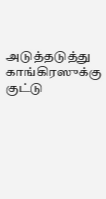அடுத்தடுத்து காங்கிரஸுக்கு குட்டு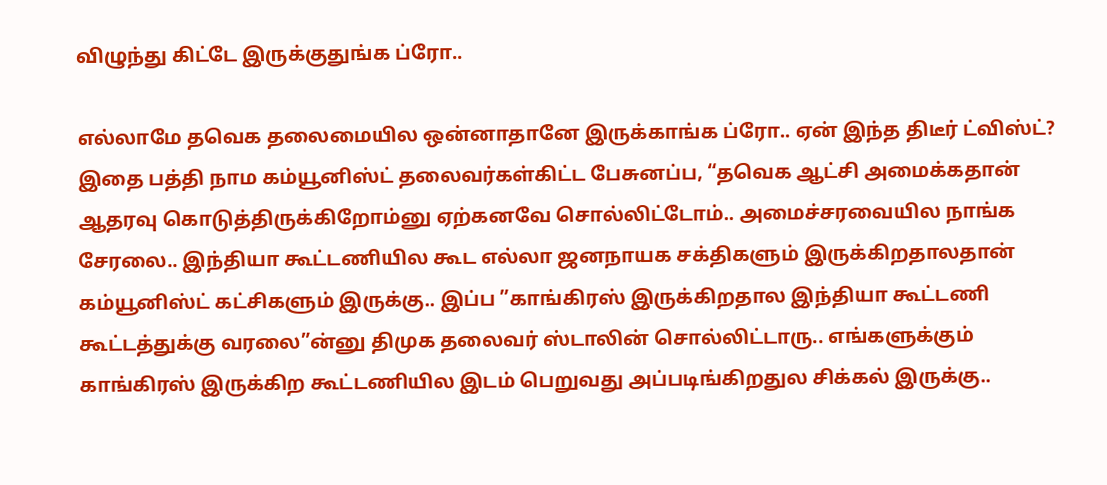விழுந்து கிட்டே இருக்குதுங்க ப்ரோ..

எல்லாமே தவெக தலைமையில ஒன்னாதானே இருக்காங்க ப்ரோ.. ஏன் இந்த திடீர் ட்விஸ்ட்?
இதை பத்தி நாம கம்யூனிஸ்ட் தலைவர்கள்கிட்ட பேசுனப்ப, “தவெக ஆட்சி அமைக்கதான் ஆதரவு கொடுத்திருக்கிறோம்னு ஏற்கனவே சொல்லிட்டோம்.. அமைச்சரவையில நாங்க சேரலை.. இந்தியா கூட்டணியில கூட எல்லா ஜனநாயக சக்திகளும் இருக்கிறதாலதான் கம்யூனிஸ்ட் கட்சிகளும் இருக்கு.. இப்ப ”காங்கிரஸ் இருக்கிறதால இந்தியா கூட்டணி கூட்டத்துக்கு வரலை”ன்னு திமுக தலைவர் ஸ்டாலின் சொல்லிட்டாரு.. எங்களுக்கும் காங்கிரஸ் இருக்கிற கூட்டணியில இடம் பெறுவது அப்படிங்கிறதுல சிக்கல் இருக்கு..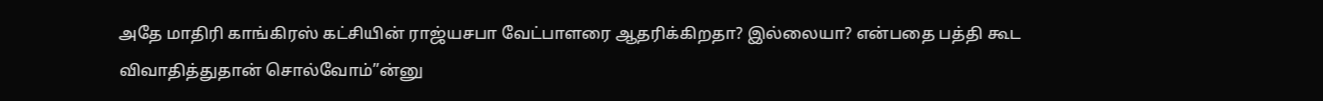அதே மாதிரி காங்கிரஸ் கட்சியின் ராஜ்யசபா வேட்பாளரை ஆதரிக்கிறதா? இல்லையா? என்பதை பத்தி கூட விவாதித்துதான் சொல்வோம்”ன்னு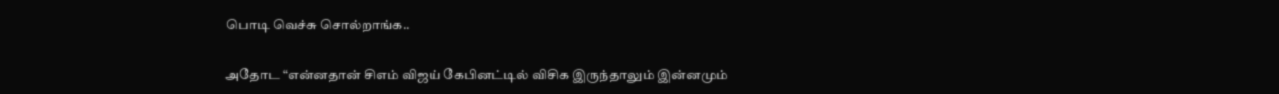பொடி வெச்சு சொல்றாங்க..

அதோட “என்னதான் சிஎம் விஜய் கேபினட்டில் விசிக இருந்தாலும் இன்னமும்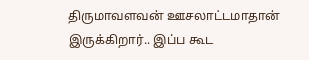திருமாவளவன் ஊசலாட்டமாதான் இருக்கிறார்.. இப்ப கூட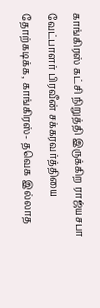காங்கிரஸ் கட்சி நிறுத்தி இருக்கிற ராஜ்யசபா வேட்பாளர் பிரவீன் சக்கரவர்த்தியை தோற்கடிக்க, காங்கிரஸ்- தவெக இல்லாத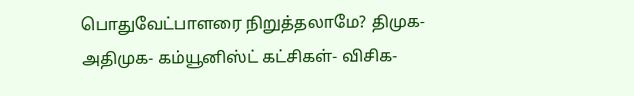பொதுவேட்பாளரை நிறுத்தலாமே? திமுக- அதிமுக- கம்யூனிஸ்ட் கட்சிகள்- விசிக-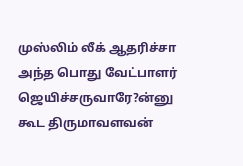முஸ்லிம் லீக் ஆதரிச்சா அந்த பொது வேட்பாளர் ஜெயிச்சருவாரே?ன்னு கூட திருமாவளவன்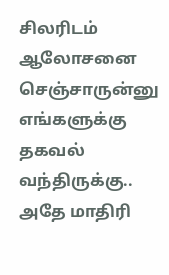சிலரிடம் ஆலோசனை செஞ்சாருன்னு எங்களுக்கு தகவல் வந்திருக்கு..
அதே மாதிரி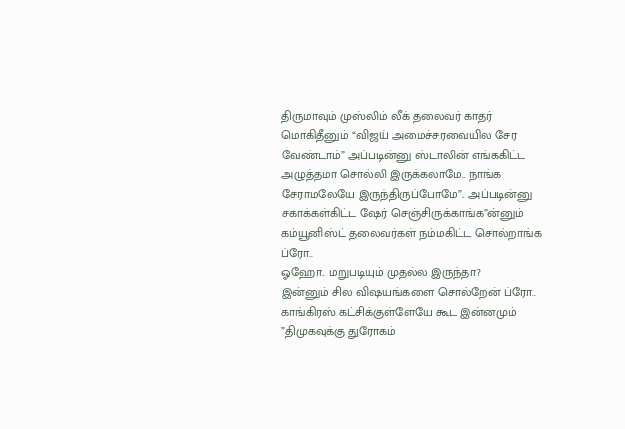திருமாவும் முஸ்லிம் லீக் தலைவர் காதர் மொகிதீனும் “விஜய் அமைச்சரவையில சேர வேண்டாம்” அப்படின்னு ஸ்டாலின் எங்ககிட்ட அழுத்தமா சொல்லி இருக்கலாமே.. நாங்க சேராமலேயே இருந்திருப்போமே”.. அப்படின்னு சகாக்கள்கிட்ட ஷேர் செஞ்சிருக்காங்க”ன்னும் கம்யூனிஸ்ட் தலைவர்கள் நம்மகிட்ட சொல்றாங்க ப்ரோ..
ஓஹோ.. மறுபடியும் முதல்ல இருந்தா?
இன்னும் சில விஷயங்களை சொல்றேன் ப்ரோ.. காங்கிரஸ் கட்சிக்குள்ளேயே கூட இன்னமும் ”திமுகவுக்கு துரோகம்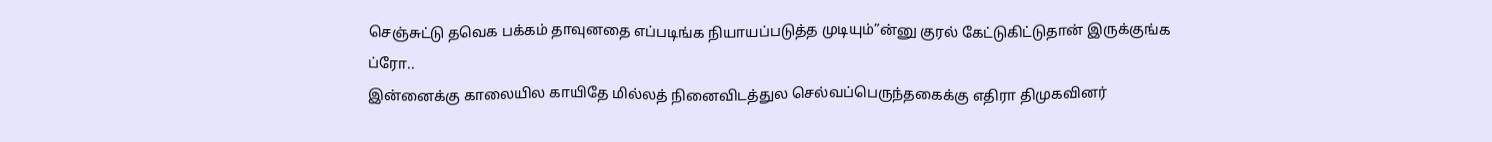செஞ்சுட்டு தவெக பக்கம் தாவுனதை எப்படிங்க நியாயப்படுத்த முடியும்”ன்னு குரல் கேட்டுகிட்டுதான் இருக்குங்க ப்ரோ..
இன்னைக்கு காலையில காயிதே மில்லத் நினைவிடத்துல செல்வப்பெருந்தகைக்கு எதிரா திமுகவினர்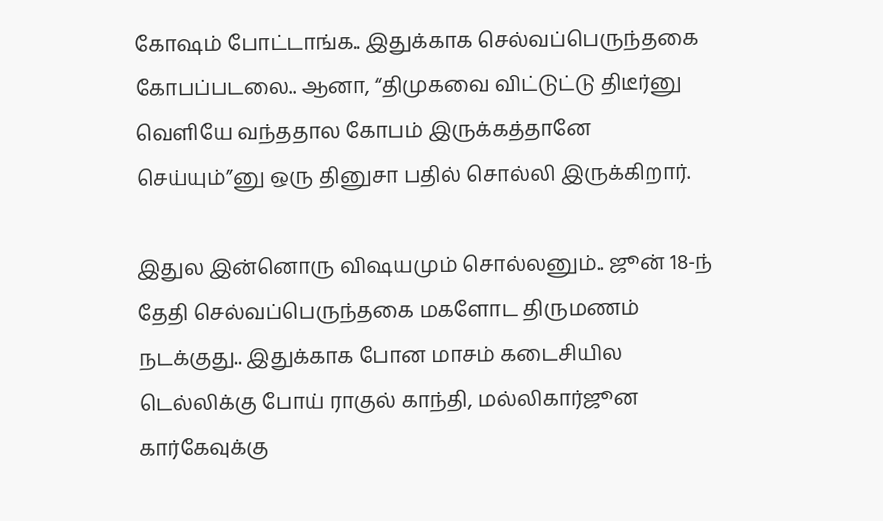கோஷம் போட்டாங்க.. இதுக்காக செல்வப்பெருந்தகை கோபப்படலை.. ஆனா, “திமுகவை விட்டுட்டு திடீர்னு வெளியே வந்ததால கோபம் இருக்கத்தானே செய்யும்”னு ஒரு தினுசா பதில் சொல்லி இருக்கிறார்.

இதுல இன்னொரு விஷயமும் சொல்லனும்.. ஜூன் 18-ந் தேதி செல்வப்பெருந்தகை மகளோட திருமணம் நடக்குது.. இதுக்காக போன மாசம் கடைசியில டெல்லிக்கு போய் ராகுல் காந்தி, மல்லிகார்ஜூன கார்கேவுக்கு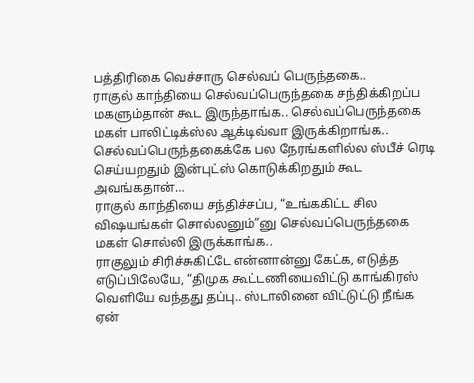பத்திரிகை வெச்சாரு செல்வப் பெருந்தகை..
ராகுல் காந்தியை செல்வப்பெருந்தகை சந்திக்கிறப்ப மகளும்தான் கூட இருந்தாங்க.. செல்வப்பெருந்தகை மகள் பாலிட்டிக்ஸ்ல ஆக்டிவ்வா இருக்கிறாங்க.. செல்வப்பெருந்தகைக்கே பல நேரங்களில்ல ஸ்பீச் ரெடி செய்யறதும் இன்புட்ஸ் கொடுக்கிறதும் கூட அவங்கதான்…
ராகுல் காந்தியை சந்திச்சப்ப, “உங்ககிட்ட சில விஷயங்கள் சொல்லனும்”னு செல்வப்பெருந்தகை மகள் சொல்லி இருக்காங்க..
ராகுலும் சிரிச்சுகிட்டே என்னான்னு கேட்க, எடுத்த எடுப்பிலேயே, “திமுக கூட்டணியைவிட்டு காங்கிரஸ் வெளியே வந்தது தப்பு.. ஸ்டாலினை விட்டுட்டு நீங்க ஏன்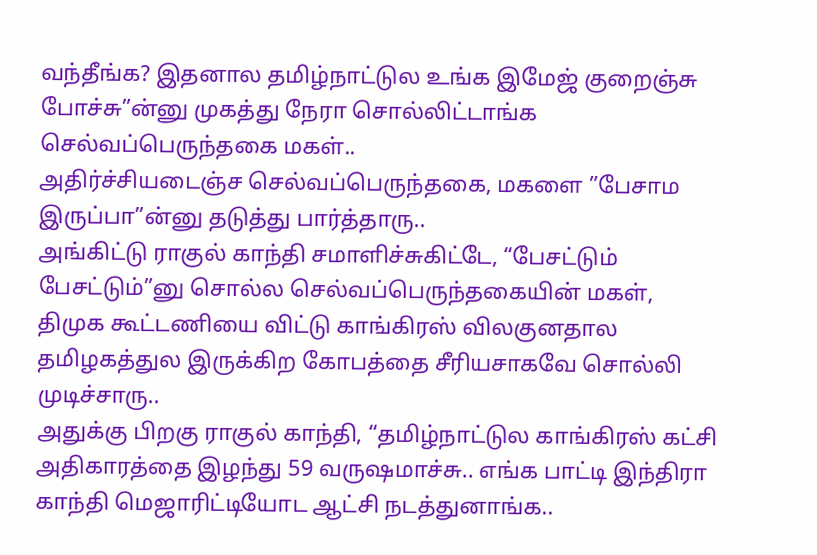வந்தீங்க? இதனால தமிழ்நாட்டுல உங்க இமேஜ் குறைஞ்சு போச்சு”ன்னு முகத்து நேரா சொல்லிட்டாங்க செல்வப்பெருந்தகை மகள்..
அதிர்ச்சியடைஞ்ச செல்வப்பெருந்தகை, மகளை ”பேசாம இருப்பா”ன்னு தடுத்து பார்த்தாரு..
அங்கிட்டு ராகுல் காந்தி சமாளிச்சுகிட்டே, “பேசட்டும் பேசட்டும்”னு சொல்ல செல்வப்பெருந்தகையின் மகள், திமுக கூட்டணியை விட்டு காங்கிரஸ் விலகுனதால தமிழகத்துல இருக்கிற கோபத்தை சீரியசாகவே சொல்லி முடிச்சாரு..
அதுக்கு பிறகு ராகுல் காந்தி, “தமிழ்நாட்டுல காங்கிரஸ் கட்சி அதிகாரத்தை இழந்து 59 வருஷமாச்சு.. எங்க பாட்டி இந்திரா காந்தி மெஜாரிட்டியோட ஆட்சி நடத்துனாங்க..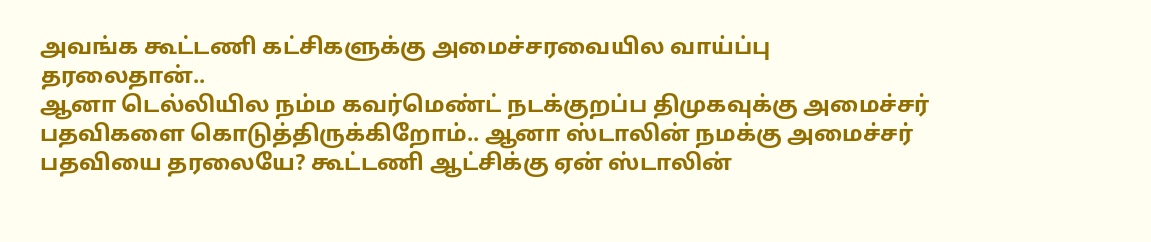அவங்க கூட்டணி கட்சிகளுக்கு அமைச்சரவையில வாய்ப்பு தரலைதான்..
ஆனா டெல்லியில நம்ம கவர்மெண்ட் நடக்குறப்ப திமுகவுக்கு அமைச்சர் பதவிகளை கொடுத்திருக்கிறோம்.. ஆனா ஸ்டாலின் நமக்கு அமைச்சர் பதவியை தரலையே? கூட்டணி ஆட்சிக்கு ஏன் ஸ்டாலின்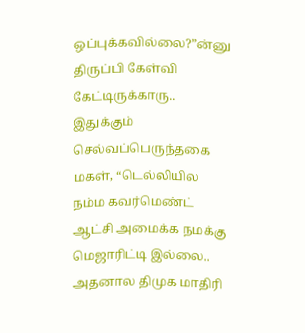ஒப்புக்கவில்லை?”ன்னு திருப்பி கேள்வி கேட்டிருக்காரு..
இதுக்கும் செல்வப்பெருந்தகை மகள், “டெல்லியில நம்ம கவர்மெண்ட் ஆட்சி அமைக்க நமக்கு மெஜாரிட்டி இல்லை.. அதனால திமுக மாதிரி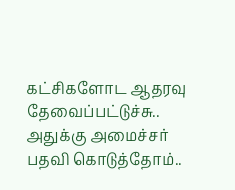கட்சிகளோட ஆதரவு தேவைப்பட்டுச்சு.. அதுக்கு அமைச்சர் பதவி கொடுத்தோம்..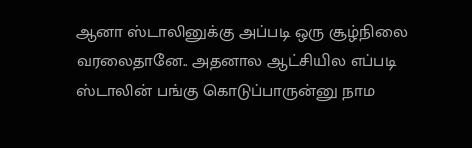ஆனா ஸ்டாலினுக்கு அப்படி ஒரு சூழ்நிலை வரலைதானே.. அதனால ஆட்சியில எப்படி ஸ்டாலின் பங்கு கொடுப்பாருன்னு நாம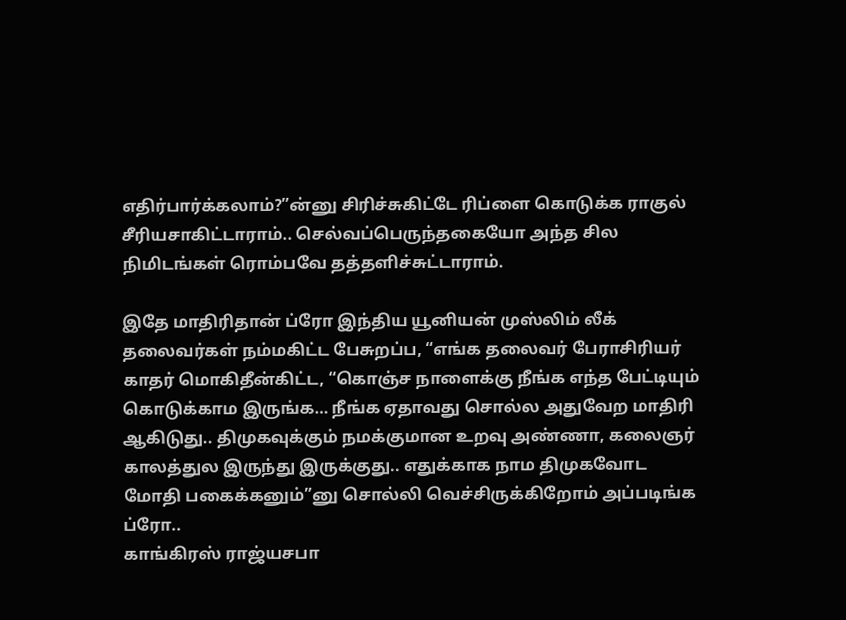எதிர்பார்க்கலாம்?”ன்னு சிரிச்சுகிட்டே ரிப்ளை கொடுக்க ராகுல் சீரியசாகிட்டாராம்.. செல்வப்பெருந்தகையோ அந்த சில நிமிடங்கள் ரொம்பவே தத்தளிச்சுட்டாராம்.

இதே மாதிரிதான் ப்ரோ இந்திய யூனியன் முஸ்லிம் லீக் தலைவர்கள் நம்மகிட்ட பேசுறப்ப, “எங்க தலைவர் பேராசிரியர் காதர் மொகிதீன்கிட்ட, “கொஞ்ச நாளைக்கு நீங்க எந்த பேட்டியும் கொடுக்காம இருங்க… நீங்க ஏதாவது சொல்ல அதுவேற மாதிரி ஆகிடுது.. திமுகவுக்கும் நமக்குமான உறவு அண்ணா, கலைஞர் காலத்துல இருந்து இருக்குது.. எதுக்காக நாம திமுகவோட மோதி பகைக்கனும்”னு சொல்லி வெச்சிருக்கிறோம் அப்படிங்க ப்ரோ..
காங்கிரஸ் ராஜ்யசபா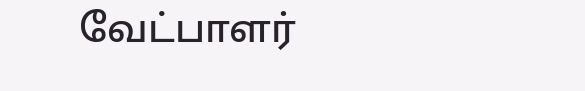வேட்பாளர்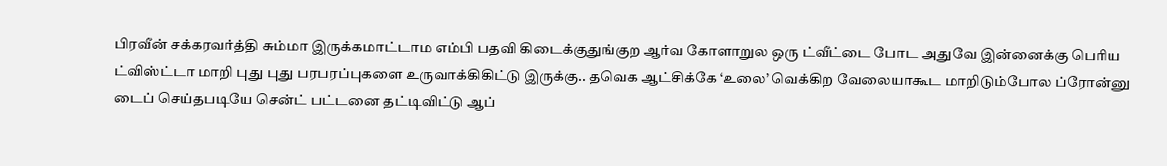பிரவீன் சக்கரவர்த்தி சும்மா இருக்கமாட்டாம எம்பி பதவி கிடைக்குதுங்குற ஆர்வ கோளாறுல ஒரு ட்வீட்டை போட அதுவே இன்னைக்கு பெரிய ட்விஸ்ட்டா மாறி புது புது பரபரப்புகளை உருவாக்கிகிட்டு இருக்கு.. தவெக ஆட்சிக்கே ‘உலை’ வெக்கிற வேலையாகூட மாறிடும்போல ப்ரோன்னு டைப் செய்தபடியே சென்ட் பட்டனை தட்டிவிட்டு ஆப்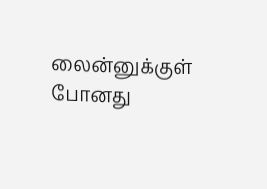லைன்னுக்குள் போனது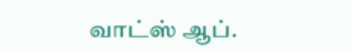வாட்ஸ் ஆப்.